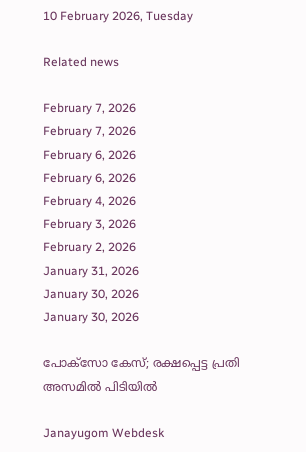10 February 2026, Tuesday

Related news

February 7, 2026
February 7, 2026
February 6, 2026
February 6, 2026
February 4, 2026
February 3, 2026
February 2, 2026
January 31, 2026
January 30, 2026
January 30, 2026

പോക്സോ കേസ്; രക്ഷപ്പെട്ട പ്രതി അസമില്‍ പിടിയില്‍

Janayugom Webdesk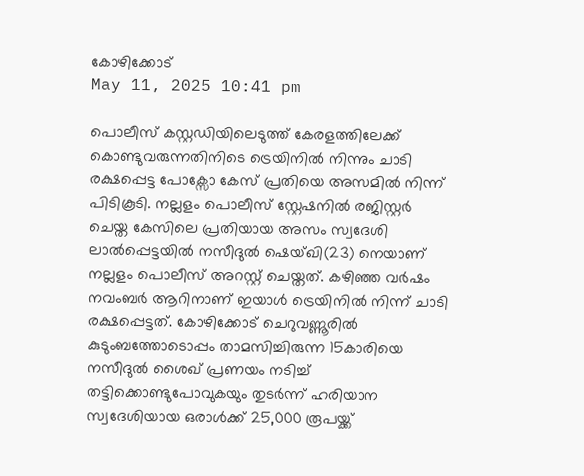കോഴിക്കോട്
May 11, 2025 10:41 pm

പൊലീസ് കസ്റ്റഡിയിലെടുത്ത് കേരളത്തിലേക്ക് കൊണ്ടുവരുന്നതിനിടെ ട്രെയിനിൽ നിന്നും ചാടി രക്ഷപ്പെട്ട പോക്സോ കേസ് പ്രതിയെ അസമിൽ നിന്ന് പിടികൂടി. നല്ലളം പൊലീസ് സ്റ്റേഷനിൽ രജിസ്റ്റർ ചെയ്ത കേസിലെ പ്രതിയായ അസം സ്വദേശി ലാൽപ്പെട്ടയിൽ നസീദുൽ ഷെയ്ഖി(23) നെയാണ് നല്ലളം പൊലീസ് അറസ്റ്റ് ചെയ്തത്. കഴിഞ്ഞ വർഷം നവംബർ ആറിനാണ് ഇയാൾ ട്രെയിനിൽ നിന്ന് ചാടി രക്ഷപ്പെട്ടത്. കോഴിക്കോട് ചെറുവണ്ണൂരിൽ കുടുംബത്തോടൊപ്പം താമസിച്ചിരുന്ന 15കാരിയെ നസീദുൽ ശൈഖ് പ്രണയം നടിച്ച് തട്ടിക്കൊണ്ടുപോവുകയും തുടർന്ന് ഹരിയാന സ്വദേശിയായ ഒരാൾക്ക് 25,000 രൂപയ്ക്ക്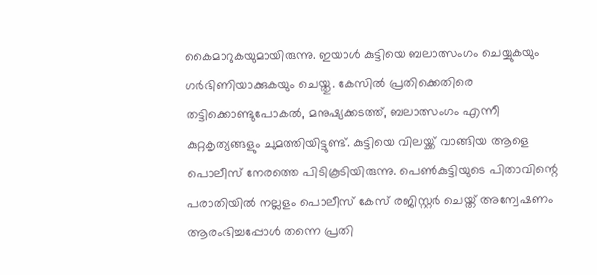കൈമാറുകയുമായിരുന്നു. ഇയാൾ കുട്ടിയെ ബലാത്സംഗം ചെയ്യുകയും ഗർഭിണിയാക്കുകയും ചെയ്തു. കേസിൽ പ്രതിക്കെതിരെ തട്ടിക്കൊണ്ടുപോകൽ, മനുഷ്യക്കടത്ത്, ബലാത്സംഗം എന്നീ കുറ്റകൃത്യങ്ങളും ചുമത്തിയിട്ടുണ്ട്. കുട്ടിയെ വിലയ്ക്ക് വാങ്ങിയ ആളെ പൊലീസ് നേരത്തെ പിടികൂടിയിരുന്നു. പെൺകുട്ടിയുടെ പിതാവിന്റെ പരാതിയിൽ നല്ലളം പൊലീസ് കേസ് രജിസ്റ്റർ ചെയ്ത് അന്വേഷണം ആരംഭിച്ചപ്പോൾ തന്നെ പ്രതി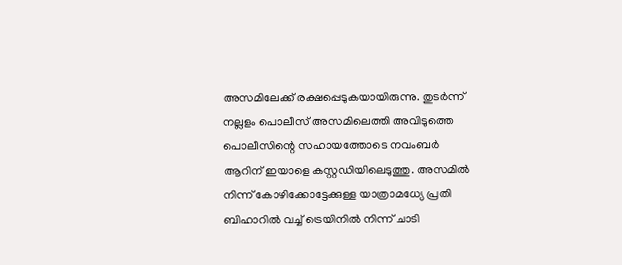അസമിലേക്ക് രക്ഷപ്പെടുകയായിരുന്നു. തുടർന്ന് നല്ലളം പൊലീസ് അസമിലെത്തി അവിടുത്തെ പൊലീസിന്റെ സഹായത്തോടെ നവംബർ ആറിന് ഇയാളെ കസ്റ്റഡിയിലെടുത്തു. അസമിൽ നിന്ന് കോഴിക്കോട്ടേക്കുള്ള യാത്രാമധ്യേ പ്രതി ബിഹാറിൽ വച്ച് ട്രെയിനിൽ നിന്ന് ചാടി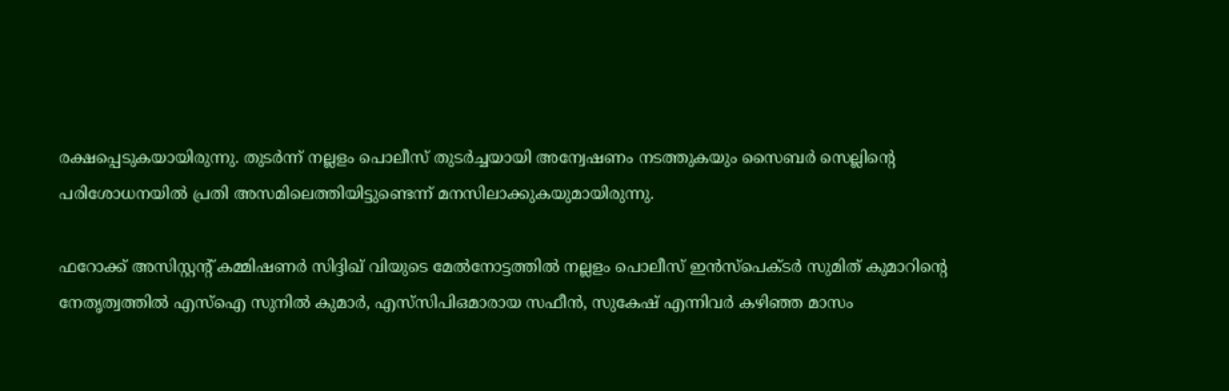രക്ഷപ്പെടുകയായിരുന്നു. തുടർന്ന് നല്ലളം പൊലീസ് തുടർച്ചയായി അന്വേഷണം നടത്തുകയും സൈബർ സെല്ലിന്റെ പരിശോധനയിൽ പ്രതി അസമിലെത്തിയിട്ടുണ്ടെന്ന് മനസിലാക്കുകയുമായിരുന്നു.

ഫറോക്ക് അസിസ്റ്റന്റ് കമ്മിഷണർ സിദ്ദിഖ് വിയുടെ മേൽനോട്ടത്തിൽ നല്ലളം പൊലീസ് ഇൻസ്പെക്ടർ സുമിത് കുമാറിന്റെ നേതൃത്വത്തിൽ എസ്ഐ സുനിൽ കുമാർ, എസ്‌സിപിഒമാരായ സഫീൻ, സുകേഷ് എന്നിവർ കഴിഞ്ഞ മാസം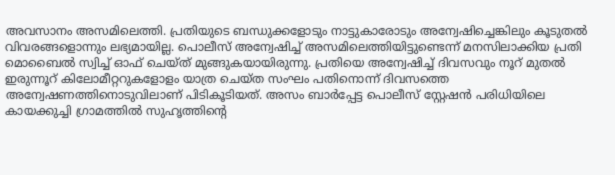അവസാനം അസമിലെത്തി. പ്രതിയുടെ ബന്ധുക്കളോടും നാട്ടുകാരോടും അന്വേഷിച്ചെങ്കിലും കൂടുതൽ വിവരങ്ങളൊന്നും ലഭ്യമായില്ല. പൊലീസ് അന്വേഷിച്ച് അസമിലെത്തിയിട്ടുണ്ടെന്ന് മനസിലാക്കിയ പ്രതി മൊബൈൽ സ്വിച്ച് ഓഫ് ചെയ്ത് മുങ്ങുകയായിരുന്നു. പ്രതിയെ അന്വേഷിച്ച് ദിവസവും നൂറ് മുതൽ ഇരുന്നൂറ് കിലോമീറ്ററുകളോളം യാത്ര ചെയ്ത സംഘം പതിനൊന്ന് ദിവസത്തെ അന്വേഷണത്തിനൊടുവിലാണ് പിടികൂടിയത്. അസം ബാർപ്പേട്ട പൊലീസ് സ്റ്റേഷൻ പരിധിയിലെ കായക്കുച്ചി ഗ്രാമത്തിൽ സുഹൃത്തിന്റെ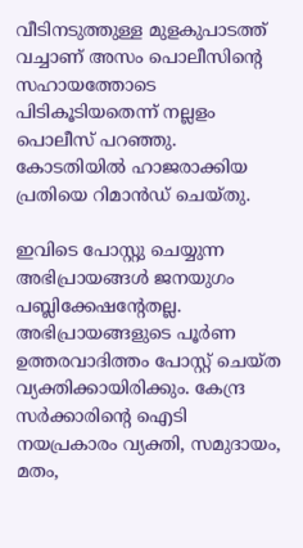വീടിനടുത്തുള്ള മുളകുപാടത്ത് വച്ചാണ് അസം പൊലീസിന്റെ സഹായത്തോടെ പിടികൂടിയതെന്ന് നല്ലളം പൊലീസ് പറഞ്ഞു. കോടതിയിൽ ഹാജരാക്കിയ പ്രതിയെ റിമാൻഡ് ചെയ്തു.

ഇവിടെ പോസ്റ്റു ചെയ്യുന്ന അഭിപ്രായങ്ങള്‍ ജനയുഗം പബ്ലിക്കേഷന്റേതല്ല. അഭിപ്രായങ്ങളുടെ പൂര്‍ണ ഉത്തരവാദിത്തം പോസ്റ്റ് ചെയ്ത വ്യക്തിക്കായിരിക്കും. കേന്ദ്ര സര്‍ക്കാരിന്റെ ഐടി നയപ്രകാരം വ്യക്തി, സമുദായം, മതം,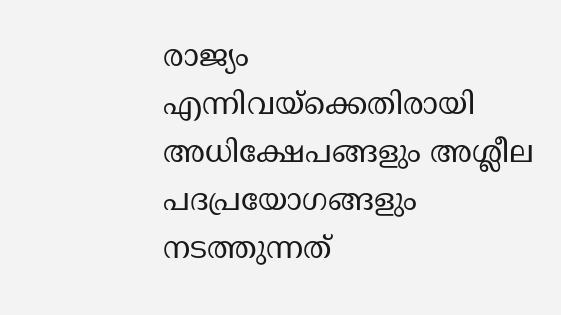രാജ്യം എന്നിവയ്‌ക്കെതിരായി അധിക്ഷേപങ്ങളും അശ്ലീല പദപ്രയോഗങ്ങളും നടത്തുന്നത്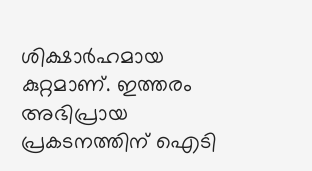ശിക്ഷാര്‍ഹമായ കുറ്റമാണ്. ഇത്തരം അഭിപ്രായ പ്രകടനത്തിന് ഐടി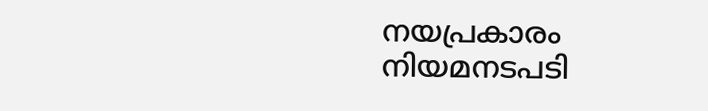നയപ്രകാരം നിയമനടപടി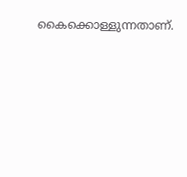കൈക്കൊള്ളുന്നതാണ്.